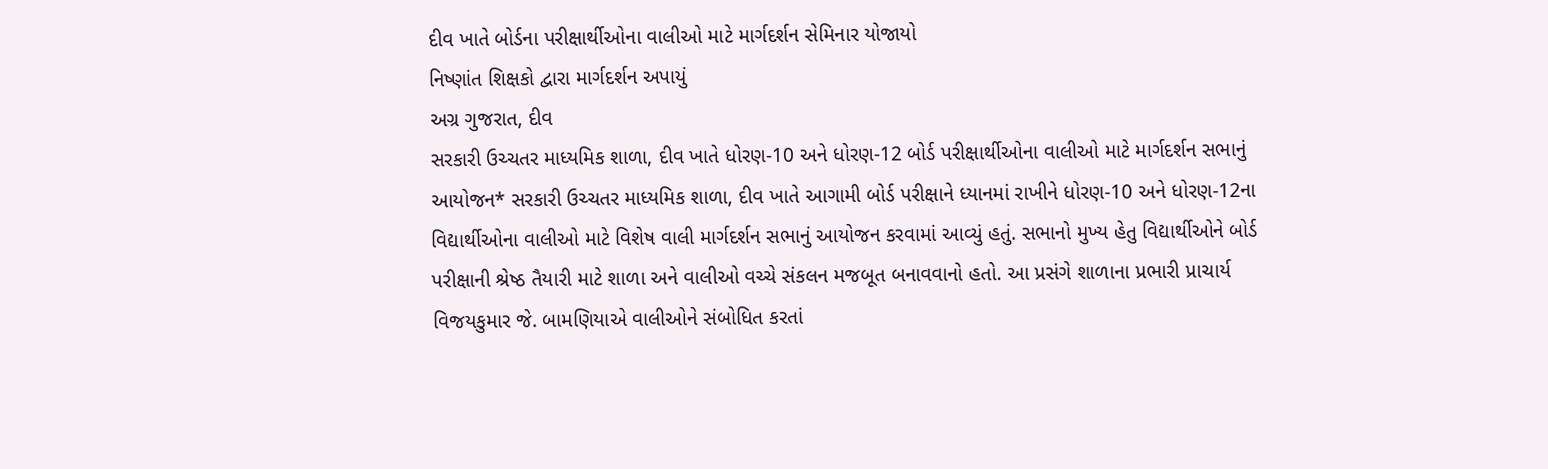દીવ ખાતે બોર્ડના પરીક્ષાર્થીઓના વાલીઓ માટે માર્ગદર્શન સેમિનાર યોજાયો
નિષ્ણાંત શિક્ષકો દ્વારા માર્ગદર્શન અપાયું
અગ્ર ગુજરાત, દીવ
સરકારી ઉચ્ચતર માધ્યમિક શાળા, દીવ ખાતે ધોરણ-10 અને ધોરણ-12 બોર્ડ પરીક્ષાર્થીઓના વાલીઓ માટે માર્ગદર્શન સભાનું આયોજન* સરકારી ઉચ્ચતર માધ્યમિક શાળા, દીવ ખાતે આગામી બોર્ડ પરીક્ષાને ધ્યાનમાં રાખીને ધોરણ-10 અને ધોરણ-12ના વિદ્યાર્થીઓના વાલીઓ માટે વિશેષ વાલી માર્ગદર્શન સભાનું આયોજન કરવામાં આવ્યું હતું. સભાનો મુખ્ય હેતુ વિદ્યાર્થીઓને બોર્ડ પરીક્ષાની શ્રેષ્ઠ તૈયારી માટે શાળા અને વાલીઓ વચ્ચે સંકલન મજબૂત બનાવવાનો હતો. આ પ્રસંગે શાળાના પ્રભારી પ્રાચાર્ય વિજયકુમાર જે. બામણિયાએ વાલીઓને સંબોધિત કરતાં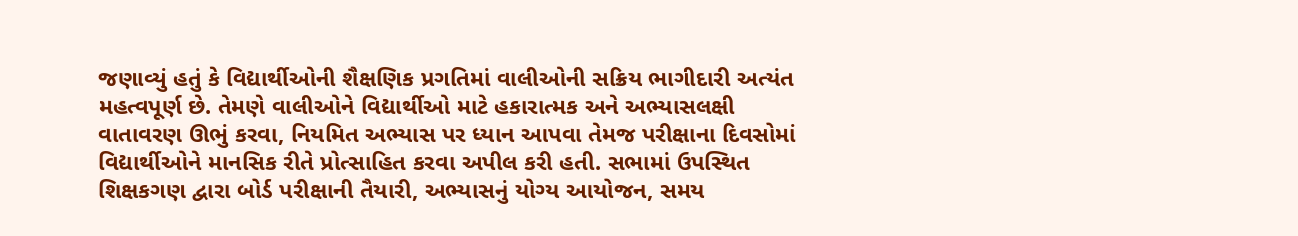જણાવ્યું હતું કે વિદ્યાર્થીઓની શૈક્ષણિક પ્રગતિમાં વાલીઓની સક્રિય ભાગીદારી અત્યંત મહત્વપૂર્ણ છે. તેમણે વાલીઓને વિદ્યાર્થીઓ માટે હકારાત્મક અને અભ્યાસલક્ષી વાતાવરણ ઊભું કરવા, નિયમિત અભ્યાસ પર ધ્યાન આપવા તેમજ પરીક્ષાના દિવસોમાં વિદ્યાર્થીઓને માનસિક રીતે પ્રોત્સાહિત કરવા અપીલ કરી હતી. સભામાં ઉપસ્થિત શિક્ષકગણ દ્વારા બોર્ડ પરીક્ષાની તૈયારી, અભ્યાસનું યોગ્ય આયોજન, સમય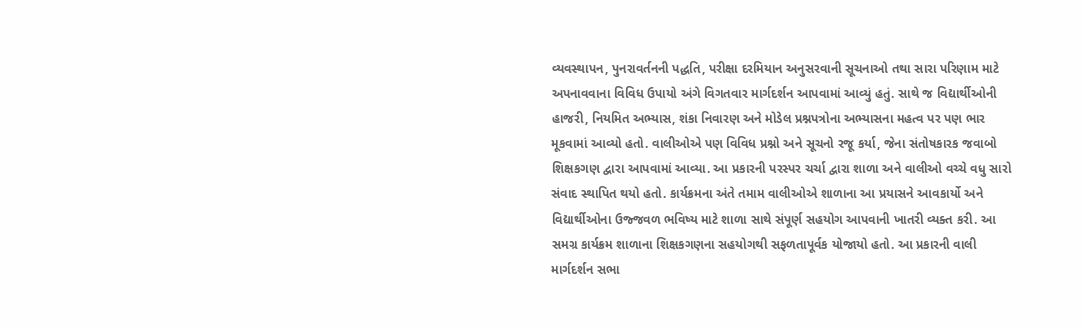વ્યવસ્થાપન, પુનરાવર્તનની પદ્ધતિ, પરીક્ષા દરમિયાન અનુસરવાની સૂચનાઓ તથા સારા પરિણામ માટે અપનાવવાના વિવિધ ઉપાયો અંગે વિગતવાર માર્ગદર્શન આપવામાં આવ્યું હતું. સાથે જ વિદ્યાર્થીઓની હાજરી, નિયમિત અભ્યાસ, શંકા નિવારણ અને મોડેલ પ્રશ્નપત્રોના અભ્યાસના મહત્વ પર પણ ભાર મૂકવામાં આવ્યો હતો. વાલીઓએ પણ વિવિધ પ્રશ્નો અને સૂચનો રજૂ કર્યા, જેના સંતોષકારક જવાબો શિક્ષકગણ દ્વારા આપવામાં આવ્યા. આ પ્રકારની પરસ્પર ચર્ચા દ્વારા શાળા અને વાલીઓ વચ્ચે વધુ સારો સંવાદ સ્થાપિત થયો હતો. કાર્યક્રમના અંતે તમામ વાલીઓએ શાળાના આ પ્રયાસને આવકાર્યો અને વિદ્યાર્થીઓના ઉજ્જવળ ભવિષ્ય માટે શાળા સાથે સંપૂર્ણ સહયોગ આપવાની ખાતરી વ્યક્ત કરી. આ સમગ્ર કાર્યક્રમ શાળાના શિક્ષકગણના સહયોગથી સફળતાપૂર્વક યોજાયો હતો. આ પ્રકારની વાલી માર્ગદર્શન સભા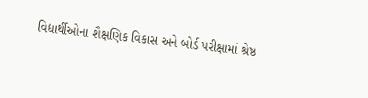વિદ્યાર્થીઓના શૈક્ષણિક વિકાસ અને બોર્ડ પરીક્ષામાં શ્રેષ્ઠ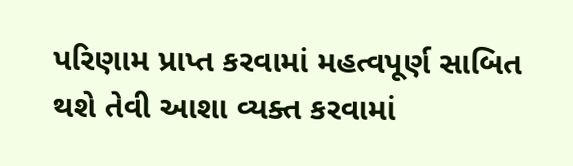પરિણામ પ્રાપ્ત કરવામાં મહત્વપૂર્ણ સાબિત થશે તેવી આશા વ્યક્ત કરવામાં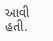આવી હતી.